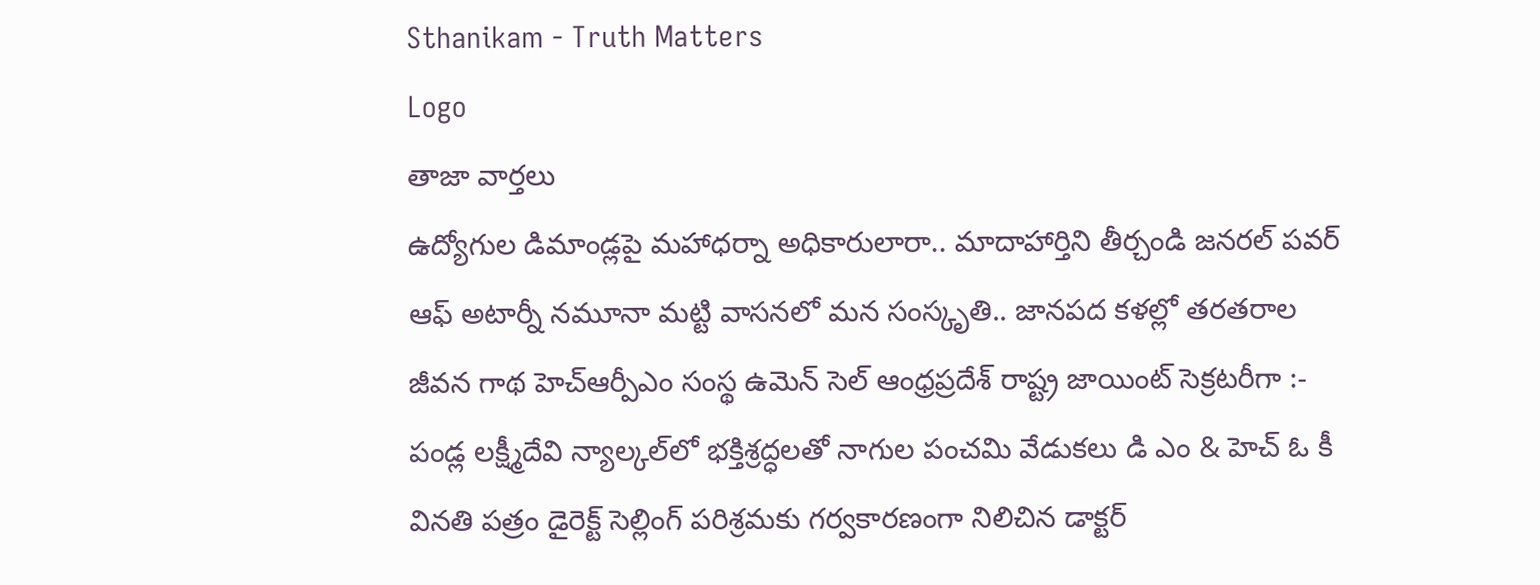Sthanikam - Truth Matters
Logo
తాజా వార్తలు
ఉద్యోగుల డిమాండ్లపై మహాధర్నా అధికారులారా.. మాదాహార్తిని తీర్చండి జనరల్ పవర్ ఆఫ్ అటార్నీ నమూనా మట్టి వాసనలో మన సంస్కృతి.. జానపద కళల్లో తరతరాల జీవన గాథ హెచ్ఆర్పీఎం సంస్థ ఉమెన్ సెల్ ఆంధ్రప్రదేశ్ రాష్ట్ర జాయింట్ సెక్రటరీగా :- పండ్ల లక్ష్మీదేవి న్యాల్కల్‌లో భక్తిశ్రద్ధలతో నాగుల పంచమి వేడుకలు డి ఎం & హెచ్ ఓ కీ వినతి పత్రం డైరెక్ట్ సెల్లింగ్ పరిశ్రమకు గర్వకారణంగా నిలిచిన డాక్టర్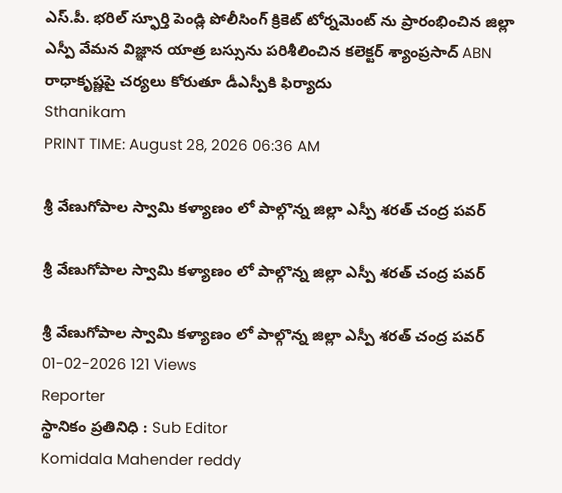ఎస్.పీ. భరిల్ స్ఫూర్తి పెండ్లి పోలీసింగ్ క్రికెట్ టోర్నమెంట్ ను ప్రారంభించిన జిల్లా ఎస్పీ వేమన విజ్ఞాన యాత్ర బస్సును పరిశీలించిన కలెక్టర్ శ్యాంప్రసాద్ ABN రాధాకృష్ణపై చర్యలు కోరుతూ డీఎస్పీకి ఫిర్యాదు
Sthanikam
PRINT TIME: August 28, 2026 06:36 AM

శ్రీ వేణుగోపాల స్వామి కళ్యాణం లో పాల్గొన్న జిల్లా ఎస్పీ శరత్ చంద్ర పవర్

శ్రీ వేణుగోపాల స్వామి కళ్యాణం లో పాల్గొన్న జిల్లా ఎస్పీ శరత్ చంద్ర పవర్

శ్రీ వేణుగోపాల స్వామి కళ్యాణం లో పాల్గొన్న జిల్లా ఎస్పీ శరత్ చంద్ర పవర్
01-02-2026 121 Views
Reporter
స్థానికం ప్రతినిధి : Sub Editor
Komidala Mahender reddy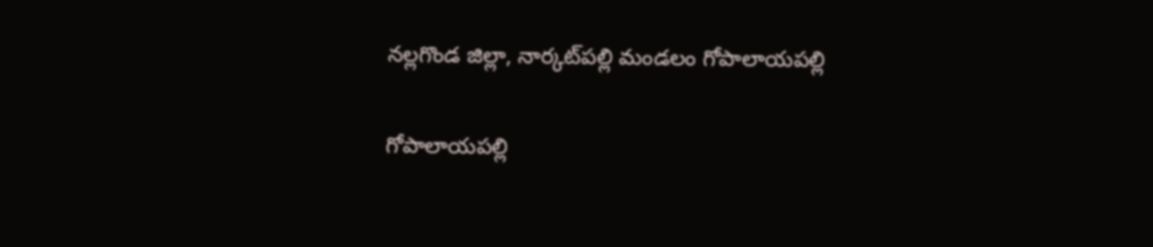నల్లగొండ జిల్లా, నార్కట్‌పల్లి మండలం గోపాలాయపల్లి

గోపాలాయపల్లి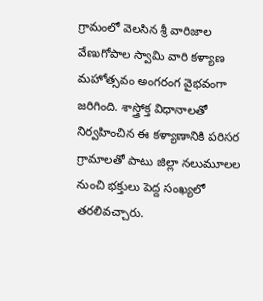గ్రామంలో వెలసిన శ్రీ వారిజాల వేణుగోపాల స్వామి వారి కళ్యాణ మహోత్సవం అంగరంగ వైభవంగా జరిగింది. శాస్త్రోక్త విధానాలతో నిర్వహించిన ఈ కళ్యాణానికి పరిసర గ్రామాలతో పాటు జిల్లా నలుమూలల నుంచి భక్తులు పెద్ద సంఖ్యలో తరలివచ్చారు.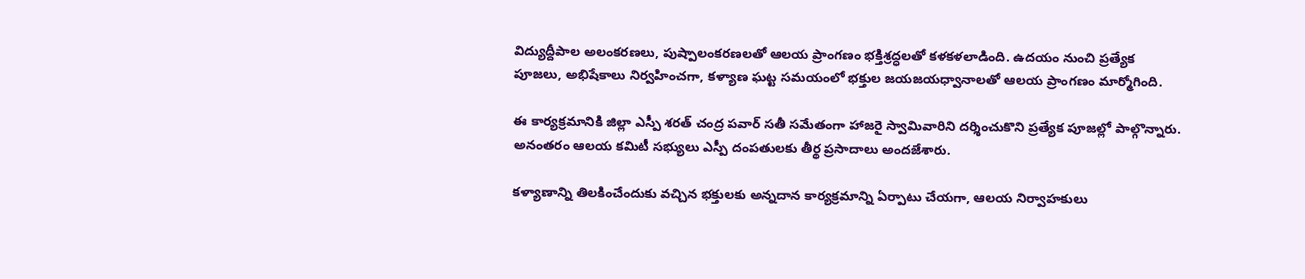విద్యుద్దీపాల అలంకరణలు, పుష్పాలంకరణలతో ఆలయ ప్రాంగణం భక్తిశ్రద్ధలతో కళకళలాడింది. ఉదయం నుంచి ప్రత్యేక పూజలు, అభిషేకాలు నిర్వహించగా, కళ్యాణ ఘట్ట సమయంలో భక్తుల జయజయధ్వానాలతో ఆలయ ప్రాంగణం మార్మోగింది.

ఈ కార్యక్రమానికి జిల్లా ఎస్పీ శరత్ చంద్ర పవార్ సతీ సమేతంగా హాజరై స్వామివారిని దర్శించుకొని ప్రత్యేక పూజల్లో పాల్గొన్నారు. అనంతరం ఆలయ కమిటీ సభ్యులు ఎస్పీ దంపతులకు తీర్థ ప్రసాదాలు అందజేశారు.

కళ్యాణాన్ని తిలకించేందుకు వచ్చిన భక్తులకు అన్నదాన కార్యక్రమాన్ని ఏర్పాటు చేయగా, ఆలయ నిర్వాహకులు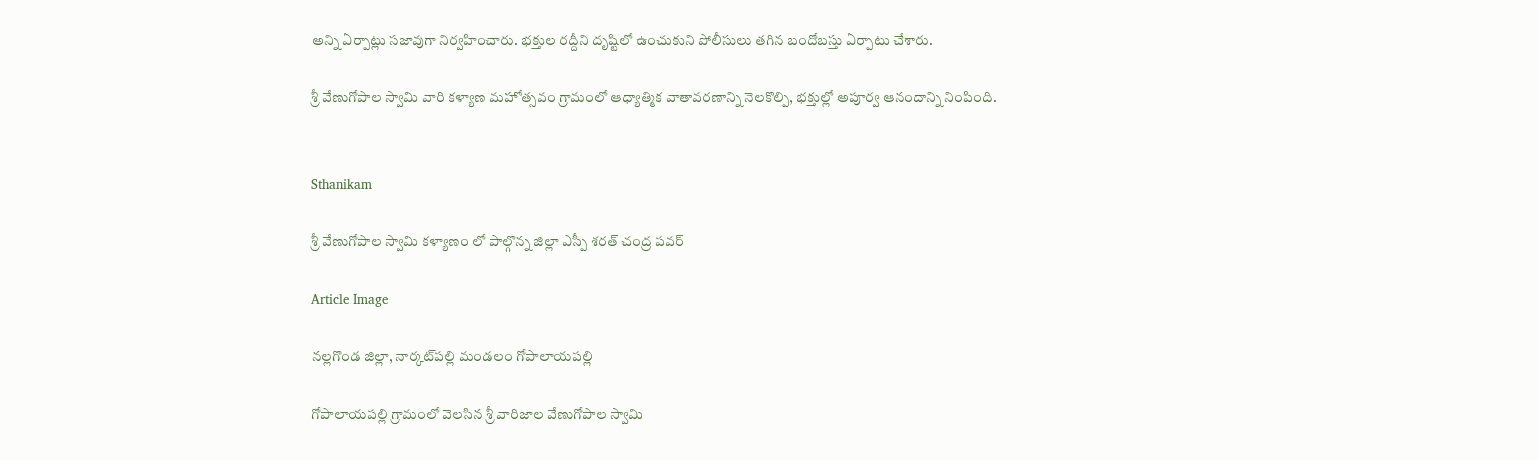అన్ని ఏర్పాట్లు సజావుగా నిర్వహించారు. భక్తుల రద్దీని దృష్టిలో ఉంచుకుని పోలీసులు తగిన బందోబస్తు ఏర్పాటు చేశారు.

శ్రీ వేణుగోపాల స్వామి వారి కళ్యాణ మహోత్సవం గ్రామంలో ఆధ్యాత్మిక వాతావరణాన్ని నెలకొల్పి, భక్తుల్లో అపూర్వ ఆనందాన్ని నింపింది.


Sthanikam

శ్రీ వేణుగోపాల స్వామి కళ్యాణం లో పాల్గొన్న జిల్లా ఎస్పీ శరత్ చంద్ర పవర్

Article Image

నల్లగొండ జిల్లా, నార్కట్‌పల్లి మండలం గోపాలాయపల్లి

గోపాలాయపల్లి గ్రామంలో వెలసిన శ్రీ వారిజాల వేణుగోపాల స్వామి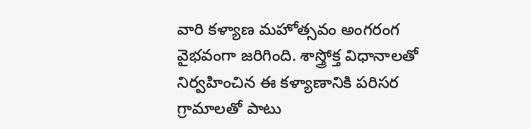వారి కళ్యాణ మహోత్సవం అంగరంగ వైభవంగా జరిగింది. శాస్త్రోక్త విధానాలతో నిర్వహించిన ఈ కళ్యాణానికి పరిసర గ్రామాలతో పాటు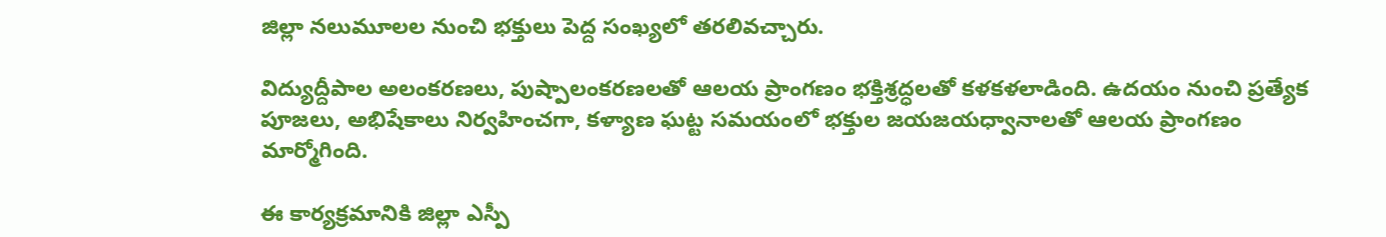జిల్లా నలుమూలల నుంచి భక్తులు పెద్ద సంఖ్యలో తరలివచ్చారు.

విద్యుద్దీపాల అలంకరణలు, పుష్పాలంకరణలతో ఆలయ ప్రాంగణం భక్తిశ్రద్ధలతో కళకళలాడింది. ఉదయం నుంచి ప్రత్యేక పూజలు, అభిషేకాలు నిర్వహించగా, కళ్యాణ ఘట్ట సమయంలో భక్తుల జయజయధ్వానాలతో ఆలయ ప్రాంగణం మార్మోగింది.

ఈ కార్యక్రమానికి జిల్లా ఎస్పీ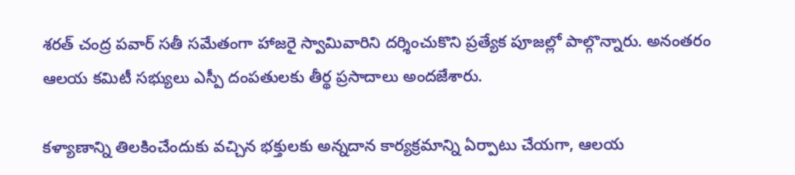శరత్ చంద్ర పవార్ సతీ సమేతంగా హాజరై స్వామివారిని దర్శించుకొని ప్రత్యేక పూజల్లో పాల్గొన్నారు. అనంతరం ఆలయ కమిటీ సభ్యులు ఎస్పీ దంపతులకు తీర్థ ప్రసాదాలు అందజేశారు.

కళ్యాణాన్ని తిలకించేందుకు వచ్చిన భక్తులకు అన్నదాన కార్యక్రమాన్ని ఏర్పాటు చేయగా, ఆలయ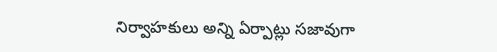నిర్వాహకులు అన్ని ఏర్పాట్లు సజావుగా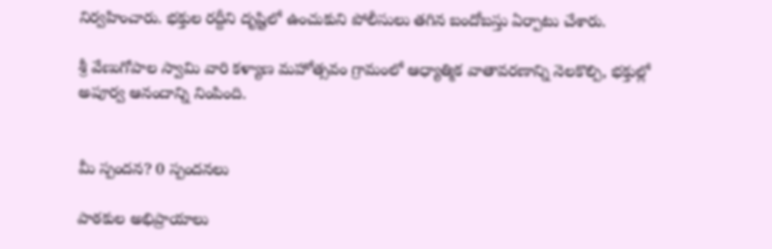నిర్వహించారు. భక్తుల రద్దీని దృష్టిలో ఉంచుకుని పోలీసులు తగిన బందోబస్తు ఏర్పాటు చేశారు.

శ్రీ వేణుగోపాల స్వామి వారి కళ్యాణ మహోత్సవం గ్రామంలో ఆధ్యాత్మిక వాతావరణాన్ని నెలకొల్పి, భక్తుల్లో అపూర్వ ఆనందాన్ని నింపింది.


మీ స్పందన? 0 స్పందనలు

పాఠకుల అభిప్రాయాలు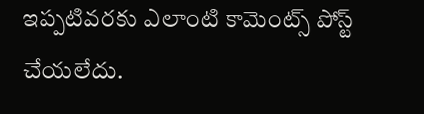ఇప్పటివరకు ఎలాంటి కామెంట్స్ పోస్ట్ చేయలేదు.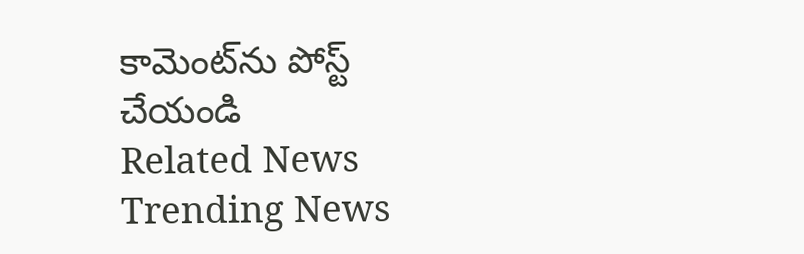కామెంట్‌ను పోస్ట్ చేయండి
Related News
Trending News